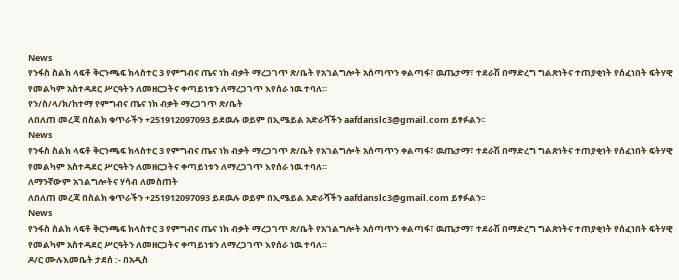News
የንፋስ ስልክ ላፍቶ ቅርንጫፍ ክላስተር 3 የምግብና ጤና ነክ ብቃት ማረጋገጥ ጽ/ቤት የአገልግሎት አሰጣጥን ቀልጣፋ፣ ዉጤታማ፣ ተደራሽ በማድረግ ግልጽነትና ተጠያቂነት የሰፈነበት ፍትሃዊ የመልካም አስተዳደር ሥርዓትን ለመዘርጋትና ቀጣይነቱን ለማረጋገጥ እየሰራ ነዉ ተባለ።
የን/ስ/ላ/ክ/ከተማ የምግብና ጤና ነክ ብቃት ማረጋገጥ ጽ/ቤት
ለበለጠ መረጃ በስልክ ቁጥራችን +251912097093 ይደዉሉ ወይም በኢሜይል አድራሻችን aafdanslc3@gmail.com ይፃፉልን፡፡
News
የንፋስ ስልክ ላፍቶ ቅርንጫፍ ክላስተር 3 የምግብና ጤና ነክ ብቃት ማረጋገጥ ጽ/ቤት የአገልግሎት አሰጣጥን ቀልጣፋ፣ ዉጤታማ፣ ተደራሽ በማድረግ ግልጽነትና ተጠያቂነት የሰፈነበት ፍትሃዊ የመልካም አስተዳደር ሥርዓትን ለመዘርጋትና ቀጣይነቱን ለማረጋገጥ እየሰራ ነዉ ተባለ።
ለማንኛውም አገልግሎትና ሃሳብ ለመስጠት
ለበለጠ መረጃ በስልክ ቁጥራችን +251912097093 ይደዉሉ ወይም በኢሜይል አድራሻችን aafdanslc3@gmail.com ይፃፉልን፡፡
News
የንፋስ ስልክ ላፍቶ ቅርንጫፍ ክላስተር 3 የምግብና ጤና ነክ ብቃት ማረጋገጥ ጽ/ቤት የአገልግሎት አሰጣጥን ቀልጣፋ፣ ዉጤታማ፣ ተደራሽ በማድረግ ግልጽነትና ተጠያቂነት የሰፈነበት ፍትሃዊ የመልካም አስተዳደር ሥርዓትን ለመዘርጋትና ቀጣይነቱን ለማረጋገጥ እየሰራ ነዉ ተባለ።
ዶ/ር ሙሉእመቤት ታደሰ :- በአዲስ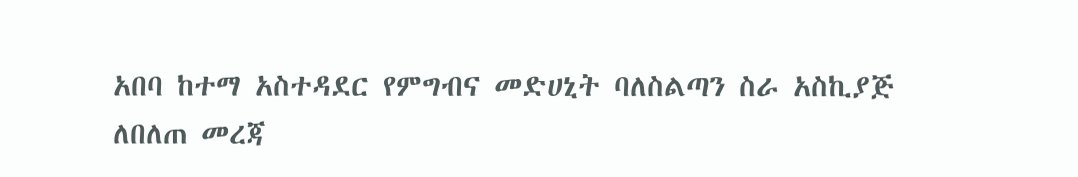አበባ ከተማ አስተዳደር የምግብና መድሀኒት ባለስልጣን ስራ አስኪያጅ
ለበለጠ መረጃ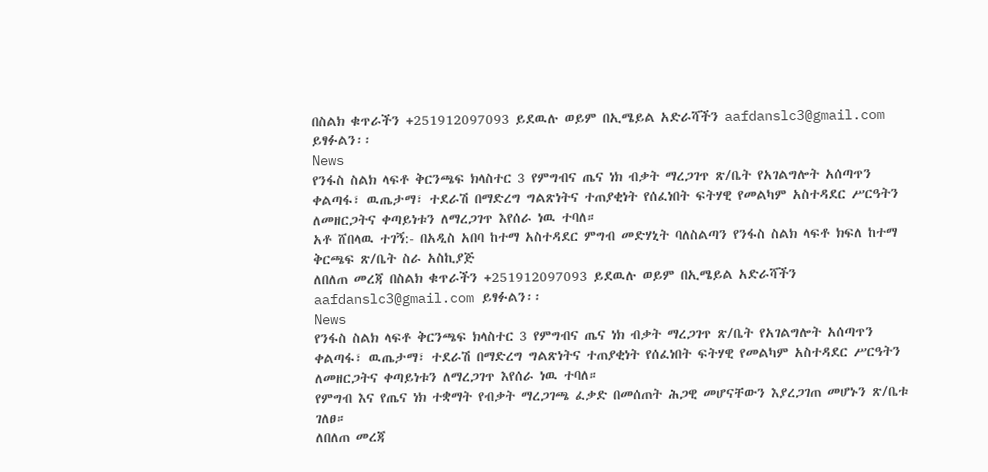በስልክ ቁጥራችን +251912097093 ይደዉሉ ወይም በኢሜይል አድራሻችን aafdanslc3@gmail.com ይፃፉልን፡፡
News
የንፋስ ስልክ ላፍቶ ቅርንጫፍ ክላስተር 3 የምግብና ጤና ነክ ብቃት ማረጋገጥ ጽ/ቤት የአገልግሎት አሰጣጥን ቀልጣፋ፣ ዉጤታማ፣ ተደራሽ በማድረግ ግልጽነትና ተጠያቂነት የሰፈነበት ፍትሃዊ የመልካም አስተዳደር ሥርዓትን ለመዘርጋትና ቀጣይነቱን ለማረጋገጥ እየሰራ ነዉ ተባለ።
አቶ ሸበላዉ ተገኝ:- በአዲስ አበባ ከተማ አስተዳደር ምግብ መድሃኒት ባለስልጣን የንፋስ ስልክ ላፍቶ ክፍለ ከተማ ቅርጫፍ ጽ/ቤት ስራ አስኪያጅ
ለበለጠ መረጃ በስልክ ቁጥራችን +251912097093 ይደዉሉ ወይም በኢሜይል አድራሻችን aafdanslc3@gmail.com ይፃፉልን፡፡
News
የንፋስ ስልክ ላፍቶ ቅርንጫፍ ክላስተር 3 የምግብና ጤና ነክ ብቃት ማረጋገጥ ጽ/ቤት የአገልግሎት አሰጣጥን ቀልጣፋ፣ ዉጤታማ፣ ተደራሽ በማድረግ ግልጽነትና ተጠያቂነት የሰፈነበት ፍትሃዊ የመልካም አስተዳደር ሥርዓትን ለመዘርጋትና ቀጣይነቱን ለማረጋገጥ እየሰራ ነዉ ተባለ።
የምግብ እና የጤና ነክ ተቋማት የብቃት ማረጋገጫ ፈቃድ በመሰጠት ሕጋዊ መሆናቸውን እያረጋገጠ መሆኑን ጽ/ቤቱ ገለፀ።
ለበለጠ መረጃ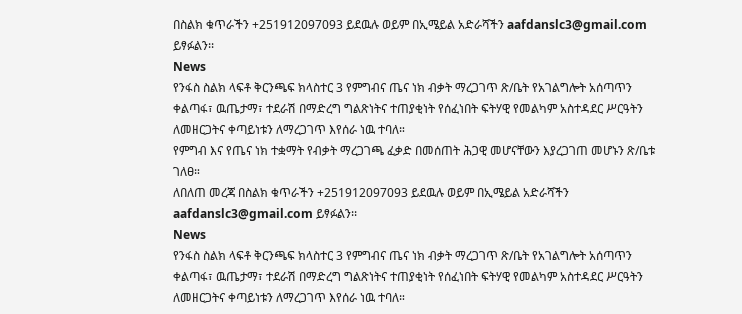በስልክ ቁጥራችን +251912097093 ይደዉሉ ወይም በኢሜይል አድራሻችን aafdanslc3@gmail.com ይፃፉልን፡፡
News
የንፋስ ስልክ ላፍቶ ቅርንጫፍ ክላስተር 3 የምግብና ጤና ነክ ብቃት ማረጋገጥ ጽ/ቤት የአገልግሎት አሰጣጥን ቀልጣፋ፣ ዉጤታማ፣ ተደራሽ በማድረግ ግልጽነትና ተጠያቂነት የሰፈነበት ፍትሃዊ የመልካም አስተዳደር ሥርዓትን ለመዘርጋትና ቀጣይነቱን ለማረጋገጥ እየሰራ ነዉ ተባለ።
የምግብ እና የጤና ነክ ተቋማት የብቃት ማረጋገጫ ፈቃድ በመሰጠት ሕጋዊ መሆናቸውን እያረጋገጠ መሆኑን ጽ/ቤቱ ገለፀ።
ለበለጠ መረጃ በስልክ ቁጥራችን +251912097093 ይደዉሉ ወይም በኢሜይል አድራሻችን aafdanslc3@gmail.com ይፃፉልን፡፡
News
የንፋስ ስልክ ላፍቶ ቅርንጫፍ ክላስተር 3 የምግብና ጤና ነክ ብቃት ማረጋገጥ ጽ/ቤት የአገልግሎት አሰጣጥን ቀልጣፋ፣ ዉጤታማ፣ ተደራሽ በማድረግ ግልጽነትና ተጠያቂነት የሰፈነበት ፍትሃዊ የመልካም አስተዳደር ሥርዓትን ለመዘርጋትና ቀጣይነቱን ለማረጋገጥ እየሰራ ነዉ ተባለ።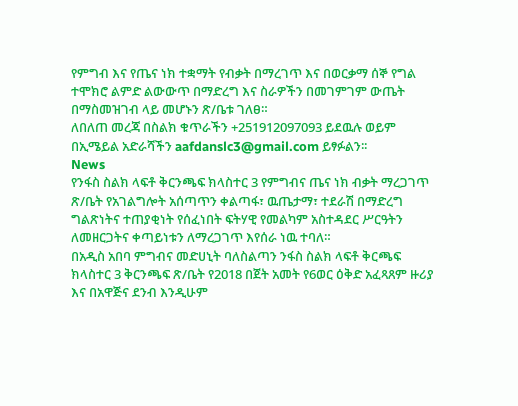የምግብ እና የጤና ነክ ተቋማት የብቃት በማረገጥ እና በወርቃማ ሰኞ የግል ተሞክሮ ልምድ ልውውጥ በማድረግ እና ስራዎችን በመገምገም ውጤት በማስመዝገብ ላይ መሆኑን ጽ/ቤቱ ገለፀ።
ለበለጠ መረጃ በስልክ ቁጥራችን +251912097093 ይደዉሉ ወይም በኢሜይል አድራሻችን aafdanslc3@gmail.com ይፃፉልን፡፡
News
የንፋስ ስልክ ላፍቶ ቅርንጫፍ ክላስተር 3 የምግብና ጤና ነክ ብቃት ማረጋገጥ ጽ/ቤት የአገልግሎት አሰጣጥን ቀልጣፋ፣ ዉጤታማ፣ ተደራሽ በማድረግ ግልጽነትና ተጠያቂነት የሰፈነበት ፍትሃዊ የመልካም አስተዳደር ሥርዓትን ለመዘርጋትና ቀጣይነቱን ለማረጋገጥ እየሰራ ነዉ ተባለ።
በአዲስ አበባ ምግብና መድሀኒት ባለስልጣን ንፋስ ስልክ ላፍቶ ቅርጫፍ ክላስተር 3 ቅርንጫፍ ጽ/ቤት የ2018 በጀት አመት የ6ወር ዕቅድ አፈጻጸም ዙሪያ እና በአዋጅና ደንብ እንዲሁም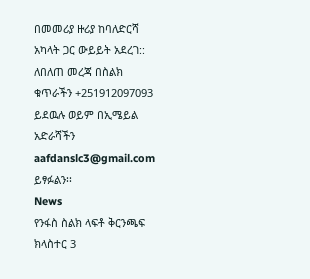በመመሪያ ዙሪያ ከባለድርሻ አካላት ጋር ውይይት አደረገ::
ለበለጠ መረጃ በስልክ ቁጥራችን +251912097093 ይደዉሉ ወይም በኢሜይል አድራሻችን aafdanslc3@gmail.com ይፃፉልን፡፡
News
የንፋስ ስልክ ላፍቶ ቅርንጫፍ ክላስተር 3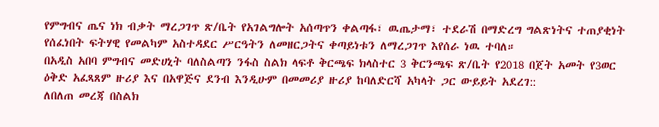የምግብና ጤና ነክ ብቃት ማረጋገጥ ጽ/ቤት የአገልግሎት አሰጣጥን ቀልጣፋ፣ ዉጤታማ፣ ተደራሽ በማድረግ ግልጽነትና ተጠያቂነት የሰፈነበት ፍትሃዊ የመልካም አስተዳደር ሥርዓትን ለመዘርጋትና ቀጣይነቱን ለማረጋገጥ እየሰራ ነዉ ተባለ።
በአዲስ አበባ ምግብና መድሀኒት ባለስልጣን ንፋስ ስልክ ላፍቶ ቅርጫፍ ክላስተር 3 ቅርንጫፍ ጽ/ቤት የ2018 በጀት አመት የ3ወር ዕቅድ አፈጻጸም ዙሪያ እና በአዋጅና ደንብ እንዲሁም በመመሪያ ዙሪያ ከባለድርሻ አካላት ጋር ውይይት አደረገ::
ለበለጠ መረጃ በስልክ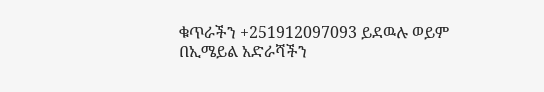ቁጥራችን +251912097093 ይደዉሉ ወይም በኢሜይል አድራሻችን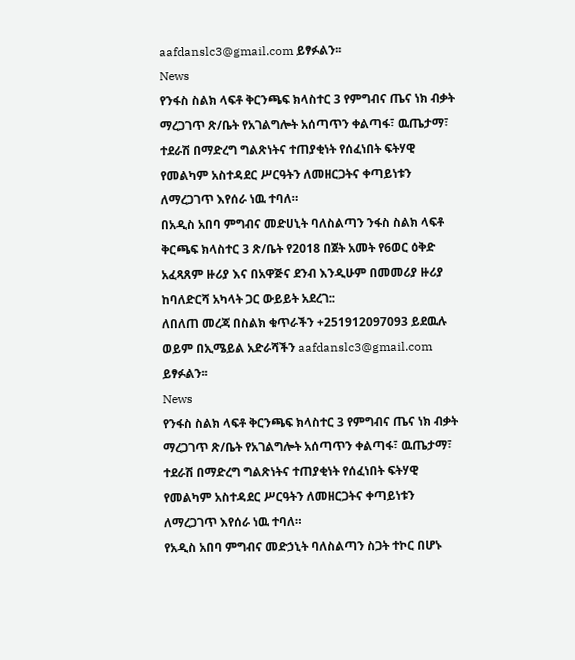aafdanslc3@gmail.com ይፃፉልን፡፡
News
የንፋስ ስልክ ላፍቶ ቅርንጫፍ ክላስተር 3 የምግብና ጤና ነክ ብቃት ማረጋገጥ ጽ/ቤት የአገልግሎት አሰጣጥን ቀልጣፋ፣ ዉጤታማ፣ ተደራሽ በማድረግ ግልጽነትና ተጠያቂነት የሰፈነበት ፍትሃዊ የመልካም አስተዳደር ሥርዓትን ለመዘርጋትና ቀጣይነቱን ለማረጋገጥ እየሰራ ነዉ ተባለ።
በአዲስ አበባ ምግብና መድሀኒት ባለስልጣን ንፋስ ስልክ ላፍቶ ቅርጫፍ ክላስተር 3 ጽ/ቤት የ2018 በጀት አመት የ6ወር ዕቅድ አፈጻጸም ዙሪያ እና በአዋጅና ደንብ እንዲሁም በመመሪያ ዙሪያ ከባለድርሻ አካላት ጋር ውይይት አደረገ::
ለበለጠ መረጃ በስልክ ቁጥራችን +251912097093 ይደዉሉ ወይም በኢሜይል አድራሻችን aafdanslc3@gmail.com ይፃፉልን፡፡
News
የንፋስ ስልክ ላፍቶ ቅርንጫፍ ክላስተር 3 የምግብና ጤና ነክ ብቃት ማረጋገጥ ጽ/ቤት የአገልግሎት አሰጣጥን ቀልጣፋ፣ ዉጤታማ፣ ተደራሽ በማድረግ ግልጽነትና ተጠያቂነት የሰፈነበት ፍትሃዊ የመልካም አስተዳደር ሥርዓትን ለመዘርጋትና ቀጣይነቱን ለማረጋገጥ እየሰራ ነዉ ተባለ።
የአዲስ አበባ ምግብና መድኃኒት ባለስልጣን ስጋት ተኮር በሆኑ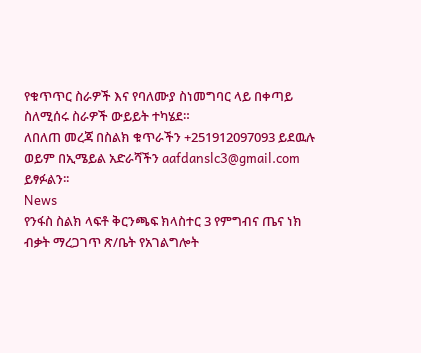የቁጥጥር ስራዎች እና የባለሙያ ስነመግባር ላይ በቀጣይ ስለሚሰሩ ስራዎች ውይይት ተካሄደ።
ለበለጠ መረጃ በስልክ ቁጥራችን +251912097093 ይደዉሉ ወይም በኢሜይል አድራሻችን aafdanslc3@gmail.com ይፃፉልን፡፡
News
የንፋስ ስልክ ላፍቶ ቅርንጫፍ ክላስተር 3 የምግብና ጤና ነክ ብቃት ማረጋገጥ ጽ/ቤት የአገልግሎት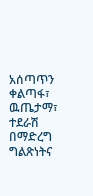አሰጣጥን ቀልጣፋ፣ ዉጤታማ፣ ተደራሽ በማድረግ ግልጽነትና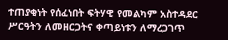ተጠያቂነት የሰፈነበት ፍትሃዊ የመልካም አስተዳደር ሥርዓትን ለመዘርጋትና ቀጣይነቱን ለማረጋገጥ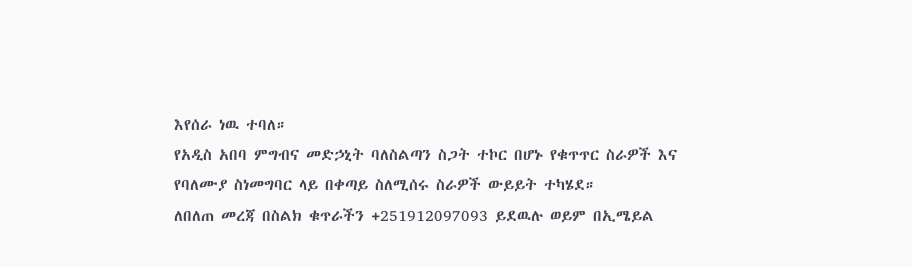እየሰራ ነዉ ተባለ።
የአዲስ አበባ ምግብና መድኃኒት ባለስልጣን ስጋት ተኮር በሆኑ የቁጥጥር ስራዎች እና የባለሙያ ስነመግባር ላይ በቀጣይ ስለሚሰሩ ስራዎች ውይይት ተካሄደ።
ለበለጠ መረጃ በስልክ ቁጥራችን +251912097093 ይደዉሉ ወይም በኢሜይል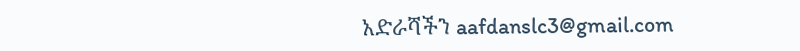አድራሻችን aafdanslc3@gmail.com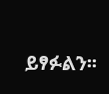ይፃፉልን፡፡